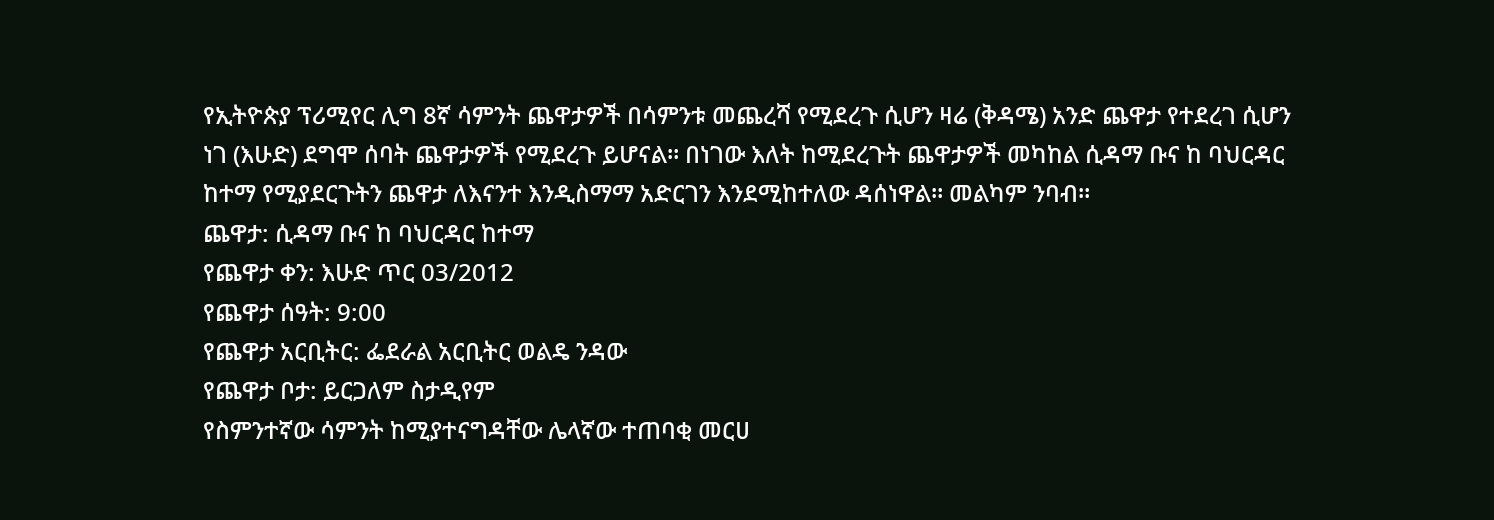የኢትዮጵያ ፕሪሚየር ሊግ 8ኛ ሳምንት ጨዋታዎች በሳምንቱ መጨረሻ የሚደረጉ ሲሆን ዛሬ (ቅዳሜ) አንድ ጨዋታ የተደረገ ሲሆን ነገ (እሁድ) ደግሞ ሰባት ጨዋታዎች የሚደረጉ ይሆናል። በነገው እለት ከሚደረጉት ጨዋታዎች መካከል ሲዳማ ቡና ከ ባህርዳር ከተማ የሚያደርጉትን ጨዋታ ለእናንተ እንዲስማማ አድርገን እንደሚከተለው ዳሰነዋል። መልካም ንባብ።
ጨዋታ: ሲዳማ ቡና ከ ባህርዳር ከተማ
የጨዋታ ቀን: እሁድ ጥር 03/2012
የጨዋታ ሰዓት: 9:00
የጨዋታ አርቢትር: ፌደራል አርቢትር ወልዴ ንዳው
የጨዋታ ቦታ: ይርጋለም ስታዲየም
የስምንተኛው ሳምንት ከሚያተናግዳቸው ሌላኛው ተጠባቂ መርሀ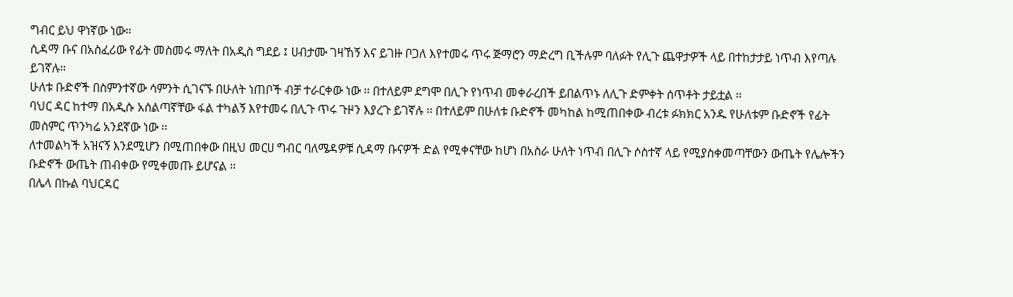ግብር ይህ ዋነኛው ነው።
ሲዳማ ቡና በአስፈሪው የፊት መስመሩ ማለት በአዲስ ግደይ ፤ ሀብታሙ ገዛኸኝ እና ይገዙ ቦጋለ እየተመሩ ጥሩ ጅማሮን ማድረግ ቢችሉም ባለፉት የሊጉ ጨዋታዎች ላይ በተከታታይ ነጥብ እየጣሉ ይገኛሉ።
ሁለቱ ቡድኖች በስምንተኛው ሳምንት ሲገናኙ በሁለት ነጠቦች ብቻ ተራርቀው ነው ፡፡ በተለይም ደግሞ በሊጉ የነጥብ መቀራረበች ይበልጥኑ ለሊጉ ድምቀት ሰጥቶት ታይቷል ፡፡
ባህር ዳር ከተማ በአዲሱ አሰልጣኛቸው ፋል ተካልኝ እየተመሩ በሊጉ ጥሩ ጉዞን እያረጉ ይገኛሉ ፡፡ በተለይም በሁለቱ ቡድኖች መካከል ከሚጠበቀው ብረቱ ፉክክር አንዱ የሁለቱም ቡድኖች የፊት መስምር ጥንካሬ አንደኛው ነው ፡፡
ለተመልካች አዝናኝ እንደሚሆን በሚጠበቀው በዚህ መርሀ ግብር ባለሜዳዎቹ ሲዳማ ቡናዎች ድል የሚቀናቸው ከሆነ በአስራ ሁለት ነጥብ በሊጉ ሶስተኛ ላይ የሚያስቀመጣቸውን ውጤት የሌሎችን ቡድኖች ውጤት ጠብቀው የሚቀመጡ ይሆናል ፡፡
በሌላ በኩል ባህርዳር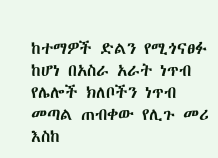ከተማዎች ድልን የሚጎናፀፉ ከሆነ በአስራ አራት ነጥብ የሌሎች ክለቦችን ነጥብ መጣል ጠብቀው የሊጉ መሪ እስከ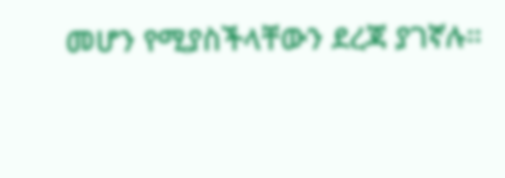መሆን የሚያስችላቸውን ደረጃ ያገኛሉ።